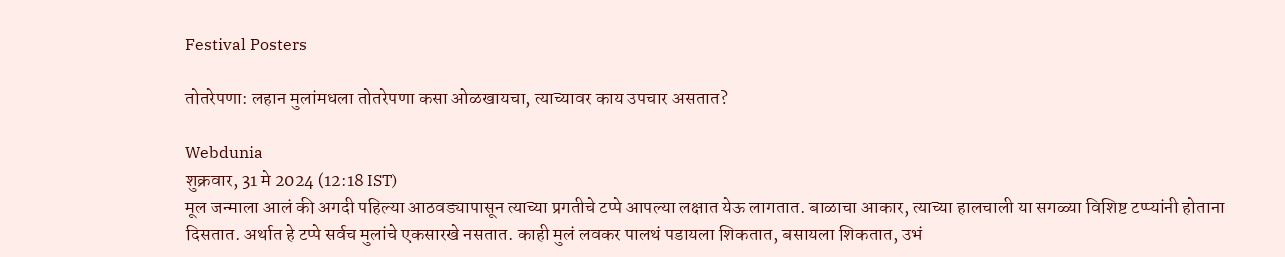Festival Posters

तोतरेपणा: लहान मुलांमधला तोतरेपणा कसा ओळखायचा, त्याच्यावर काय उपचार असतात?

Webdunia
शुक्रवार, 31 मे 2024 (12:18 IST)
मूल जन्माला आलं की अगदी पहिल्या आठवड्यापासून त्याच्या प्रगतीचे टप्पे आपल्या लक्षात येऊ लागतात. बाळाचा आकार, त्याच्या हालचाली या सगळ्या विशिष्ट टप्प्यांनी होताना दिसतात. अर्थात हे टप्पे सर्वच मुलांचे एकसारखे नसतात. काही मुलं लवकर पालथं पडायला शिकतात, बसायला शिकतात, उभं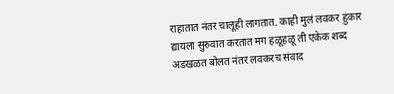राहातात नंतर चालूही लागतात. काही मुलं लवकर हुंकार द्यायला सुरुवात करतात मग हळूहळू ती एकेक शब्द अडखळत बोलत नंतर लवकरच संवाद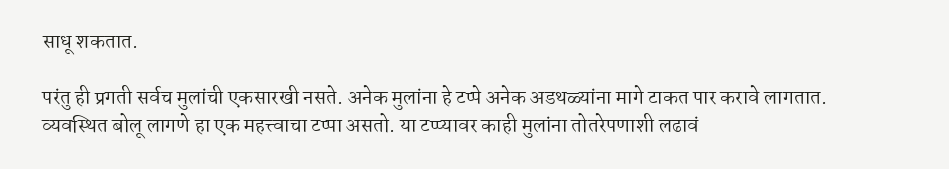साधू शकतात.

परंतु ही प्रगती सर्वच मुलांची एकसारखी नसते. अनेक मुलांना हे टप्पे अनेक अडथळ्यांना मागे टाकत पार करावे लागतात. व्यवस्थित बोलू लागणे हा एक महत्त्वाचा टप्पा असतो. या टप्प्यावर काही मुलांना तोतरेपणाशी लढावं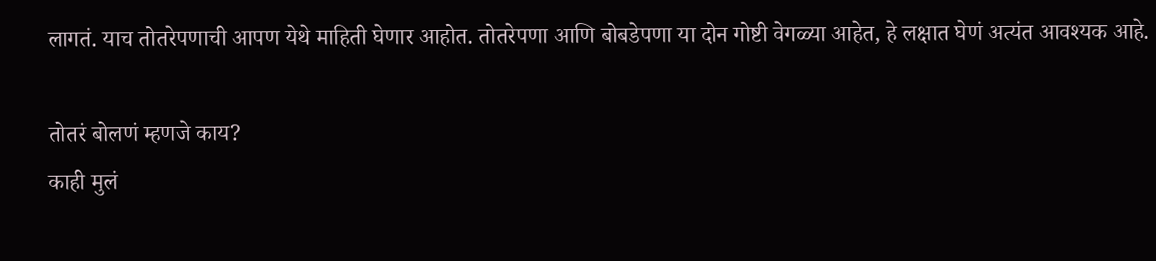लागतं. याच तोतरेपणाची आपण येथे माहिती घेणार आहोत. तोतरेपणा आणि बोबडेपणा या दोन गोष्टी वेगळ्या आहेत, हे लक्षात घेणं अत्यंत आवश्यक आहे.

तोतरं बोलणं म्हणजे काय?
काही मुलं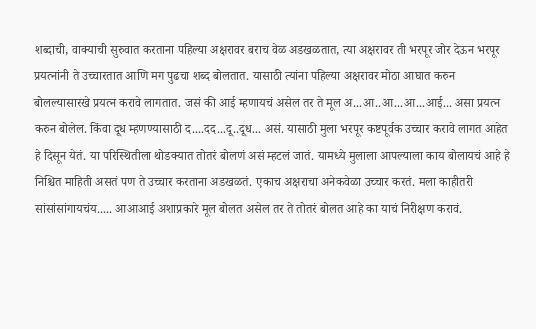शब्दाची, वाक्याची सुरुवात करताना पहिल्या अक्षरावर बराच वेळ अडखळतात, त्या अक्षरावर ती भरपूर जोर देऊन भरपूर प्रयत्नांनी ते उच्चारतात आणि मग पुढचा शब्द बोलतात. यासाठी त्यांना पहिल्या अक्षरावर मोठा आघात करुन बोलल्यासारखे प्रयत्न करावे लागतात. जसं की आई म्हणायचं असेल तर ते मूल अ...आ..आ...आ...आई... असा प्रयत्न करुन बोलेल. किंवा दूध म्हणण्यासाठी द....दद...दू..दूध... असं. यासाठी मुला भरपूर कष्टपूर्वक उच्चार करावे लागत आहेत हे दिसून येतं. या परिस्थितीला थोडक्यात तोतरं बोलणं असं म्हटलं जातं. यामध्ये मुलाला आपल्याला काय बोलायचं आहे हे निश्चित माहिती असतं पण ते उच्चार करताना अडखळतं. एकाच अक्षराचा अनेकवेळा उच्चार करतं. मला काहीतरी सांसांसांगायचंय..... आआआई अशाप्रकारे मूल बोलत असेल तर ते तोतरं बोलत आहे का याचं निरीक्षण करावं.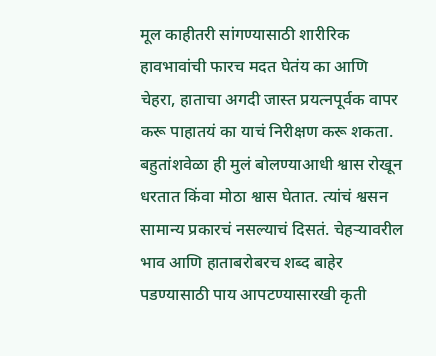मूल काहीतरी सांगण्यासाठी शारीरिक हावभावांची फारच मदत घेतंय का आणि चेहरा, हाताचा अगदी जास्त प्रयत्नपूर्वक वापर करू पाहातयं का याचं निरीक्षण करू शकता. बहुतांशवेळा ही मुलं बोलण्याआधी श्वास रोखून धरतात किंवा मोठा श्वास घेतात. त्यांचं श्वसन सामान्य प्रकारचं नसल्याचं दिसतं. चेहऱ्यावरील भाव आणि हाताबरोबरच शब्द बाहेर पडण्यासाठी पाय आपटण्यासारखी कृती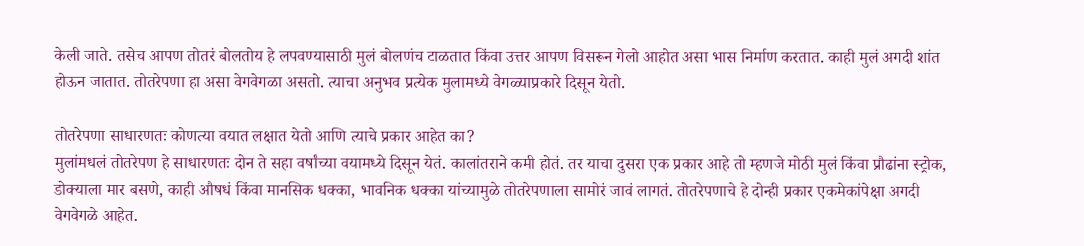केली जाते. तसेच आपण तोतरं बोलतोय हे लपवण्यासाठी मुलं बोलणंच टाळतात किंवा उत्तर आपण विसरून गेलो आहोत असा भास निर्माण करतात. काही मुलं अगदी शांत होऊन जातात. तोतरेपणा हा असा वेगवेगळा असतो. त्याचा अनुभव प्रत्येक मुलामध्ये वेगळ्याप्रकारे दिसून येतो.

तोतरेपणा साधारणतः कोणत्या वयात लक्षात येतो आणि त्याचे प्रकार आहेत का?
मुलांमधलं तोतरेपण हे साधारणतः दोन ते सहा वर्षांच्या वयामध्ये दिसून येतं. कालांतराने कमी होतं. तर याचा दुसरा एक प्रकार आहे तो म्हणजे मोठी मुलं किंवा प्रौढांना स्ट्रोक, डोक्याला मार बसणे, काही औषधं किंवा मानसिक धक्का, भावनिक धक्का यांच्यामुळे तोतरेपणाला सामोरं जावं लागतं. तोतरेपणाचे हे दोन्ही प्रकार एकमेकांपेक्षा अगदी वेगवेगळे आहेत.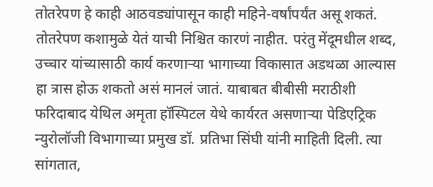तोतरेपण हे काही आठवड्यांपासून काही महिने-वर्षांपर्यंत असू शकतं. तोतरेपण कशामुळे येतं याची निश्चित कारणं नाहीत. परंतु मेंदूमधील शब्द, उच्चार यांच्यासाठी कार्य करणाऱ्या भागाच्या विकासात अडथळा आल्यास हा त्रास होऊ शकतो असं मानलं जातं. याबाबत बीबीसी मराठीशी फरिदाबाद येथिल अमृता हॉस्पिटल येथे कार्यरत असणाऱ्या पेडिएट्रिक न्युरोलॉजी विभागाच्या प्रमुख डॉ. प्रतिभा सिंघी यांनी माहिती दिली. त्या सांगतात,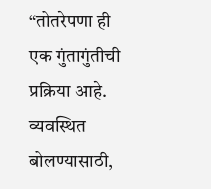“तोतरेपणा ही एक गुंतागुंतीची प्रक्रिया आहे. व्यवस्थित बोलण्यासाठी,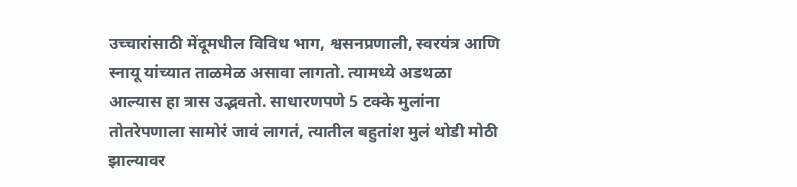उच्चारांसाठी मेंदूमधील विविध भाग, श्वसनप्रणाली, स्वरयंत्र आणि स्नायू यांच्यात ताळमेळ असावा लागतो. त्यामध्ये अडथळा आल्यास हा त्रास उद्भवतो. साधारणपणे 5 टक्के मुलांना तोतरेपणाला सामोरं जावं लागतं, त्यातील बहुतांश मुलं थोडी मोठी झाल्यावर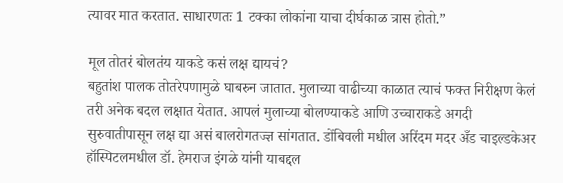त्यावर मात करतात. साधारणतः 1 टक्का लोकांना याचा दीर्घकाळ त्रास होतो.”

मूल तोतरं बोलतंय याकडे कसं लक्ष द्यायचं?
बहुतांश पालक तोतरेपणामुळे घाबरुन जातात. मुलाच्या वाढीच्या काळात त्याचं फक्त निरीक्षण केलं तरी अनेक बदल लक्षात येतात. आपलं मुलाच्या बोलण्याकडे आणि उच्चाराकडे अगदी सुरुवातीपासून लक्ष द्या असं बालरोगतज्ज्ञ सांगतात. डोंबिवली मधील अरिंदम मदर अँड चाइल्डकेअर हॉस्पिटलमधील डॉ. हेमराज इंगळे यांनी याबद्दल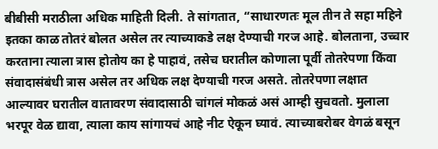बीबीसी मराठीला अधिक माहिती दिली. ते सांगतात, “साधारणतः मूल तीन ते सहा महिने इतका काळ तोतरं बोलत असेल तर त्याच्याकडे लक्ष देण्याची गरज आहे. बोलताना, उच्चार करताना त्याला त्रास होतोय का हे पाहावं, तसेच घरातील कोणाला पूर्वी तोतरेपणा किंवा संवादासंबंधी त्रास असेल तर अधिक लक्ष देण्याची गरज असते. तोतरेपणा लक्षात आल्यावर घरातील वातावरण संवादासाठी चांगलं मोकळं असं आम्ही सुचवतो. मुलाला भरपूर वेळ द्यावा, त्याला काय सांगायचं आहे नीट ऐकून घ्यावं. त्याच्याबरोबर वेगळं बसून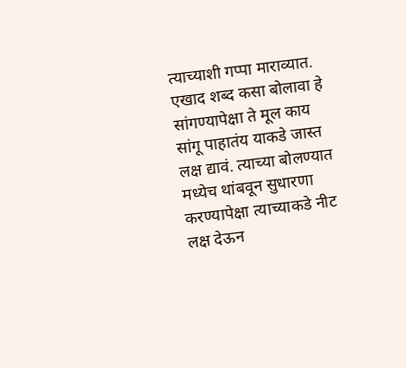त्याच्याशी गप्पा माराव्यात. एखाद शब्द कसा बोलावा हे सांगण्यापेक्षा ते मूल काय सांगू पाहातंय याकडे जास्त लक्ष द्यावं. त्याच्या बोलण्यात मध्येच थांबवून सुधारणा करण्यापेक्षा त्याच्याकडे नीट लक्ष देऊन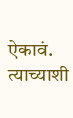ऐकावं. त्याच्याशी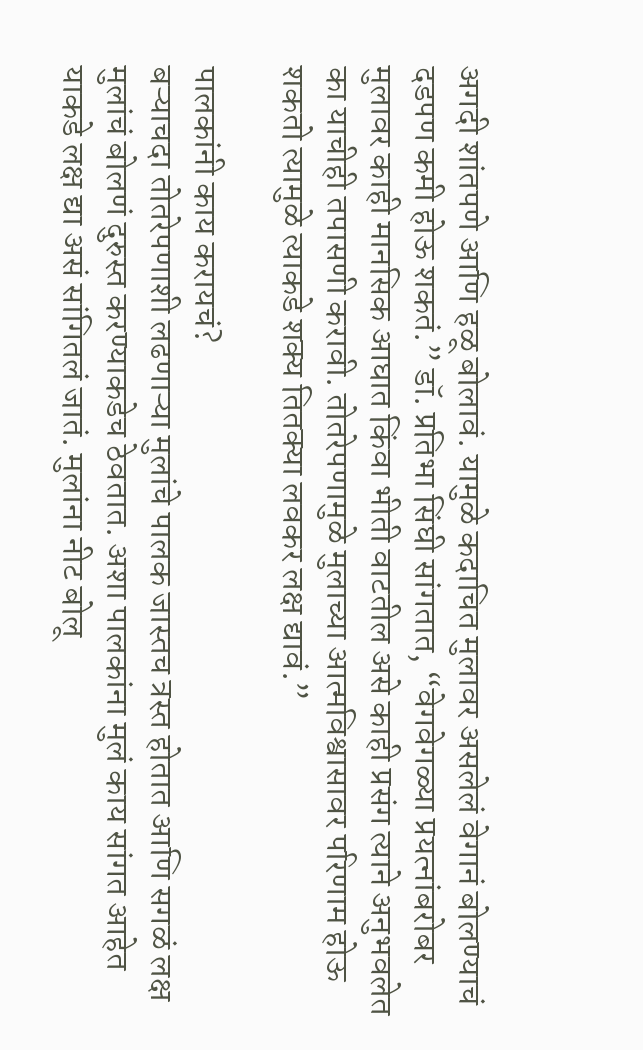अगदी शांतपणे आणि हळू बोलावं. यामुळे कदाचित मुलावर असलेलं वेगानं बोलण्याचं दडपण कमी होऊ शकतं.” डॉ. प्रतिभा सिंघी सांगतात, “वेगवेगळ्या प्रयत्नांबरोबर मुलावर काही मानसिक आघात किंवा भीती वाटतील असे काही प्रसंग त्याने अनुभवलेत का याचीही तपासणी करावी. तोतरेपणामुळे मुलाच्या आत्मविश्वासावर परिणाम होऊ शकतो त्यामुळे त्याकडे शक्य तितक्या लवकर लक्ष द्यावं.”

पालकांनी काय करायचं?
बऱ्याचदा तोतरेपणाशी लढणाऱ्या मुलांचे पालक जास्तच त्रस्त होतात आणि सगळं लक्ष मुलांचं बोलणं दुरुस्त करण्याकडेच ठेवतात. अशा पालकांना मुलं काय सांगत आहेत याकडे लक्ष द्या असं सांगितलं जातं. मुलांना नीट बोलू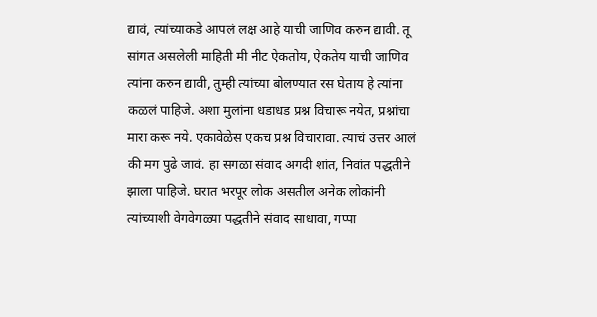द्यावं, त्यांच्याकडे आपलं लक्ष आहे याची जाणिव करुन द्यावी. तू सांगत असलेली माहिती मी नीट ऐकतोय, ऐकतेय याची जाणिव त्यांना करुन द्यावी, तुम्ही त्यांच्या बोलण्यात रस घेताय हे त्यांना कळलं पाहिजे. अशा मुलांना धडाधड प्रश्न विचारू नयेत, प्रश्नांचा मारा करू नये. एकावेळेस एकच प्रश्न विचारावा. त्याचं उत्तर आलं की मग पुढे जावं. हा सगळा संवाद अगदी शांत, निवांत पद्धतीने झाला पाहिजे. घरात भरपूर लोक असतील अनेक लोकांनी त्यांच्याशी वेगवेगळ्या पद्धतीने संवाद साधावा, गप्पा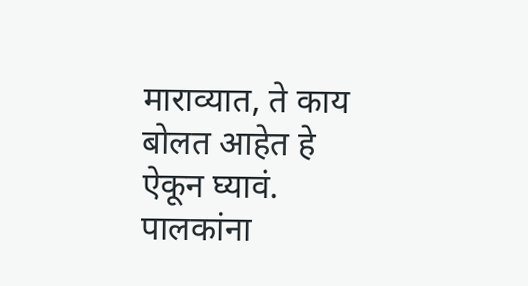माराव्यात, ते काय बोलत आहेत हे ऐकून घ्यावं. पालकांना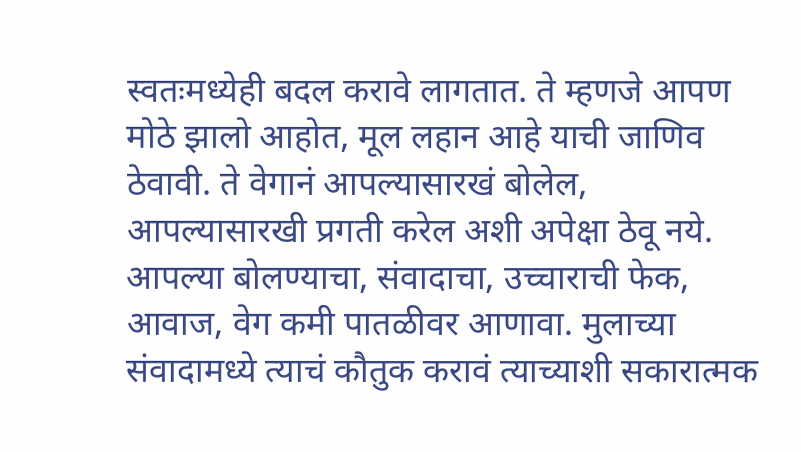स्वतःमध्येही बदल करावे लागतात. ते म्हणजे आपण मोठे झालो आहोत, मूल लहान आहे याची जाणिव ठेवावी. ते वेगानं आपल्यासारखं बोलेल, आपल्यासारखी प्रगती करेल अशी अपेक्षा ठेवू नये. आपल्या बोलण्याचा, संवादाचा, उच्चाराची फेक, आवाज, वेग कमी पातळीवर आणावा. मुलाच्या संवादामध्ये त्याचं कौतुक करावं त्याच्याशी सकारात्मक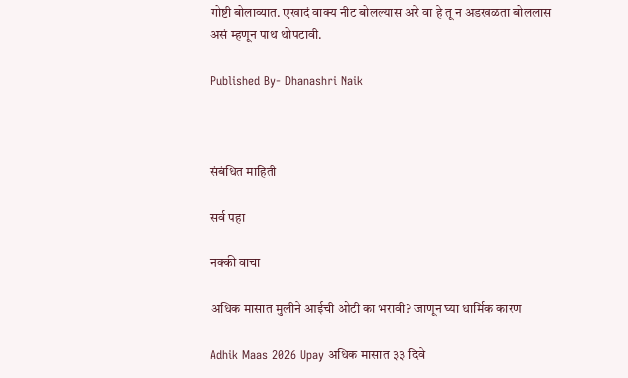गोष्टी बोलाव्यात. एखादं वाक्य नीट बोलल्यास अरे वा हे तू न अडखळता बोललास असं म्हणून पाथ थोपटावी.

Published By- Dhanashri Naik



संबंधित माहिती

सर्व पहा

नक्की वाचा

अधिक मासात मुलीने आईची ओटी का भरावी? जाणून घ्या धार्मिक कारण

Adhik Maas 2026 Upay अधिक मासात ३३ दिवे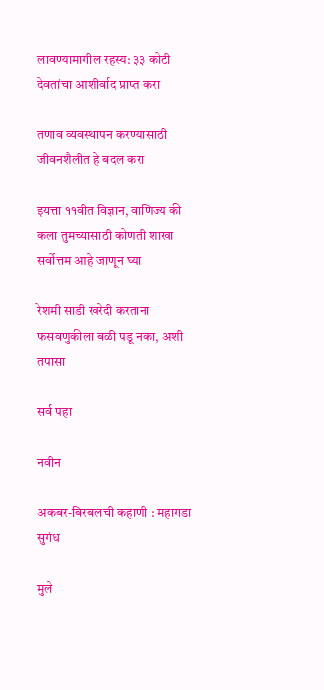लावण्यामागील रहस्य: ३३ कोटी देवतांचा आशीर्वाद प्राप्त करा

तणाव व्यवस्थापन करण्यासाठी जीवनशैलीत हे बदल करा

इयत्ता ११वीत विज्ञान, वाणिज्य की कला तुमच्यासाठी कोणती शाखा सर्वोत्तम आहे जाणून घ्या

रेशमी साडी खरेदी करताना फसवणुकीला बळी पडू नका, अशी तपासा

सर्व पहा

नवीन

अकबर-बिरबलची कहाणी : महागडा सुगंध

मुले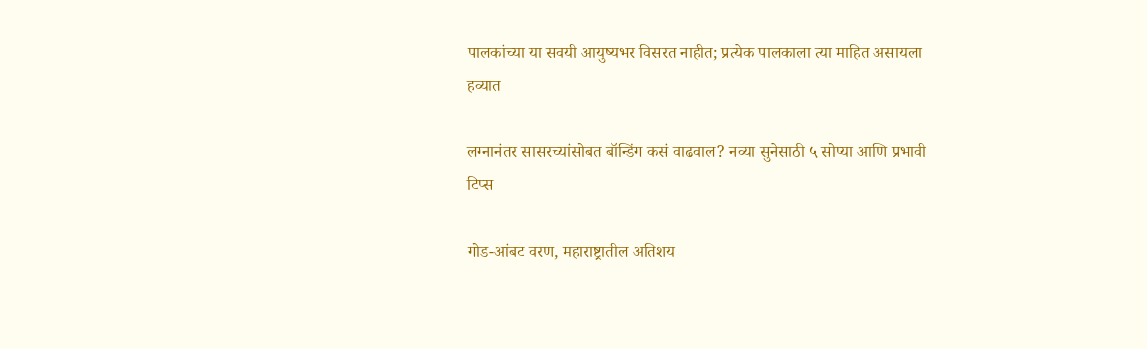पालकांच्या या सवयी आयुष्यभर विसरत नाहीत; प्रत्येक पालकाला त्या माहित असायला हव्यात

लग्नानंतर सासरच्यांसोबत बॉन्डिंग कसं वाढवाल? नव्या सुनेसाठी ५ सोप्या आणि प्रभावी टिप्स

गोड-आंबट वरण, महाराष्ट्रातील अतिशय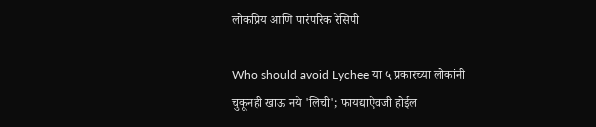लोकप्रिय आणि पारंपरिक रेसिपी

Who should avoid Lychee या ५ प्रकारच्या लोकांनी चुकूनही खाऊ नये 'लिची'; फायद्याऐवजी होईल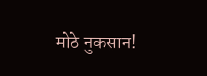मोठे नुकसान!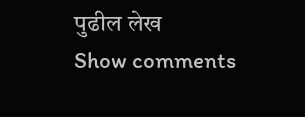पुढील लेख
Show comments